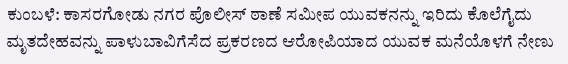ಕುಂಬಳೆ: ಕಾಸರಗೋಡು ನಗರ ಪೊಲೀಸ್ ಠಾಣೆ ಸಮೀಪ ಯುವಕನನ್ನು ಇರಿದು ಕೊಲೆಗೈದು ಮೃತದೇಹವನ್ನು ಪಾಳುಬಾವಿಗೆಸೆದ ಪ್ರಕರಣದ ಆರೋಪಿಯಾದ ಯುವಕ ಮನೆಯೊಳಗೆ ನೇಣು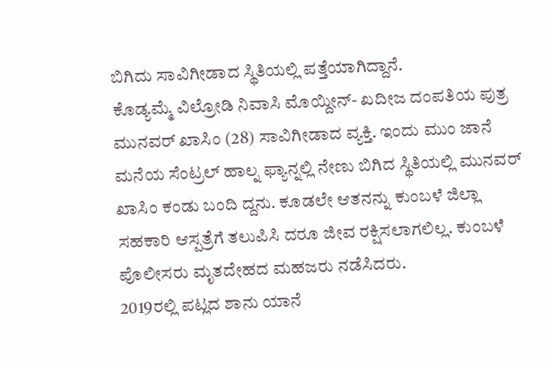ಬಿಗಿದು ಸಾವಿಗೀಡಾದ ಸ್ಥಿತಿಯಲ್ಲಿ ಪತ್ತೆಯಾಗಿದ್ದಾನೆ.
ಕೊಡ್ಯಮ್ಮೆ ವಿಲ್ರೋಡಿ ನಿವಾಸಿ ಮೊಯ್ದೀನ್- ಖದೀಜ ದಂಪತಿಯ ಪುತ್ರ ಮುನವರ್ ಖಾಸಿಂ (28) ಸಾವಿಗೀಡಾದ ವ್ಯಕ್ತಿ. ಇಂದು ಮುಂ ಜಾನೆ ಮನೆಯ ಸೆಂಟ್ರಲ್ ಹಾಲ್ನ ಫ್ಯಾನ್ನಲ್ಲಿ ನೇಣು ಬಿಗಿದ ಸ್ಥಿತಿಯಲ್ಲಿ ಮುನವರ್ ಖಾಸಿಂ ಕಂಡು ಬಂದಿ ದ್ದನು. ಕೂಡಲೇ ಆತನನ್ನು ಕುಂಬಳೆ ಜಿಲ್ಲಾ ಸಹಕಾರಿ ಆಸ್ಪತ್ರೆಗೆ ತಲುಪಿಸಿ ದರೂ ಜೀವ ರಕ್ಷಿಸಲಾಗಲಿಲ್ಲ. ಕುಂಬಳೆ ಪೊಲೀಸರು ಮೃತದೇಹದ ಮಹಜರು ನಡೆಸಿದರು.
2019ರಲ್ಲಿ ಪಟ್ಲದ ಶಾನು ಯಾನೆ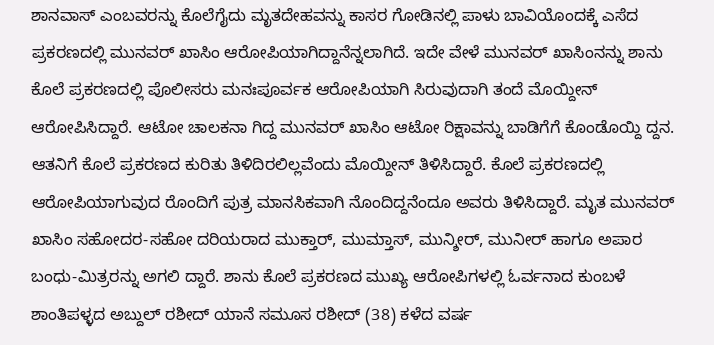ಶಾನವಾಸ್ ಎಂಬವರನ್ನು ಕೊಲೆಗೈದು ಮೃತದೇಹವನ್ನು ಕಾಸರ ಗೋಡಿನಲ್ಲಿ ಪಾಳು ಬಾವಿಯೊಂದಕ್ಕೆ ಎಸೆದ ಪ್ರಕರಣದಲ್ಲಿ ಮುನವರ್ ಖಾಸಿಂ ಆರೋಪಿಯಾಗಿದ್ದಾನೆನ್ನಲಾಗಿದೆ. ಇದೇ ವೇಳೆ ಮುನವರ್ ಖಾಸಿಂನನ್ನು ಶಾನು ಕೊಲೆ ಪ್ರಕರಣದಲ್ಲಿ ಪೊಲೀಸರು ಮನಃಪೂರ್ವಕ ಆರೋಪಿಯಾಗಿ ಸಿರುವುದಾಗಿ ತಂದೆ ಮೊಯ್ದೀನ್ ಆರೋಪಿಸಿದ್ದಾರೆ. ಆಟೋ ಚಾಲಕನಾ ಗಿದ್ದ ಮುನವರ್ ಖಾಸಿಂ ಆಟೋ ರಿಕ್ಷಾವನ್ನು ಬಾಡಿಗೆಗೆ ಕೊಂಡೊಯ್ದಿ ದ್ದನ. ಆತನಿಗೆ ಕೊಲೆ ಪ್ರಕರಣದ ಕುರಿತು ತಿಳಿದಿರಲಿಲ್ಲವೆಂದು ಮೊಯ್ದೀನ್ ತಿಳಿಸಿದ್ದಾರೆ. ಕೊಲೆ ಪ್ರಕರಣದಲ್ಲಿ ಆರೋಪಿಯಾಗುವುದ ರೊಂದಿಗೆ ಪುತ್ರ ಮಾನಸಿಕವಾಗಿ ನೊಂದಿದ್ದನೆಂದೂ ಅವರು ತಿಳಿಸಿದ್ದಾರೆ. ಮೃತ ಮುನವರ್ ಖಾಸಿಂ ಸಹೋದರ-ಸಹೋ ದರಿಯರಾದ ಮುಕ್ತಾರ್, ಮುಮ್ತಾಸ್, ಮುನ್ಶೀರ್, ಮುನೀರ್ ಹಾಗೂ ಅಪಾರ ಬಂಧು-ಮಿತ್ರರನ್ನು ಅಗಲಿ ದ್ದಾರೆ. ಶಾನು ಕೊಲೆ ಪ್ರಕರಣದ ಮುಖ್ಯ ಆರೋಪಿಗಳಲ್ಲಿ ಓರ್ವನಾದ ಕುಂಬಳೆ ಶಾಂತಿಪಳ್ಳದ ಅಬ್ದುಲ್ ರಶೀದ್ ಯಾನೆ ಸಮೂಸ ರಶೀದ್ (38) ಕಳೆದ ವರ್ಷ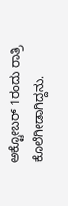ಅಕ್ಟೋಬರ್ 1ರಂದು ರಾತ್ರಿ ಕೊಲೆಗೀಡಾಗಿದ್ದನು.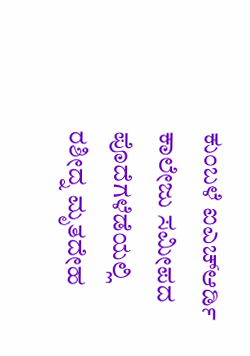ಕುಂಬಳೆ ಐಎಚ್ಆರ್ಡಿ ಕಾಲೇಜು ಸಮೀಪದ ಪೊದೆಗಳೆಡೆಯಲ್ಲಿ ರಶೀದ್ನ ಮೃತದೇಹ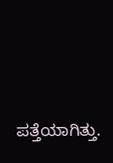ಪತ್ತೆಯಾಗಿತ್ತು.